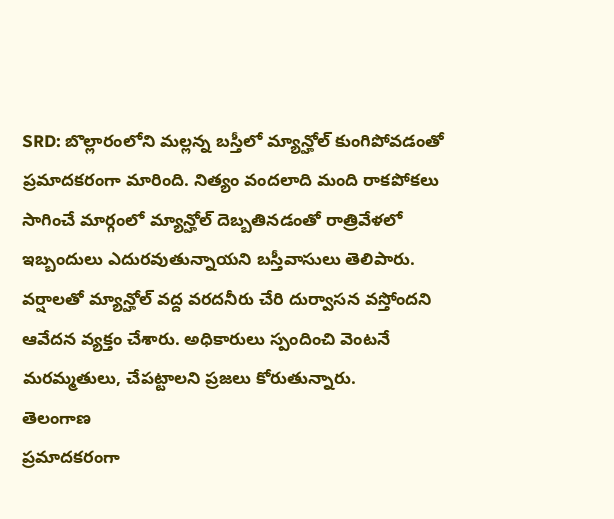SRD: బొల్లారంలోని మల్లన్న బస్తీలో మ్యాన్హోల్ కుంగిపోవడంతో ప్రమాదకరంగా మారింది. నిత్యం వందలాది మంది రాకపోకలు సాగించే మార్గంలో మ్యాన్హోల్ దెబ్బతినడంతో రాత్రివేళలో ఇబ్బందులు ఎదురవుతున్నాయని బస్తీవాసులు తెలిపారు. వర్షాలతో మ్యాన్హోల్ వద్ద వరదనీరు చేరి దుర్వాసన వస్తోందని ఆవేదన వ్యక్తం చేశారు. అధికారులు స్పందించి వెంటనే మరమ్మతులు, చేపట్టాలని ప్రజలు కోరుతున్నారు.
తెలంగాణ
ప్రమాదకరంగా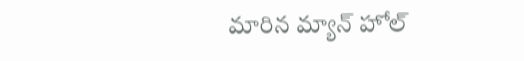మారిన మ్యాన్ హోల్